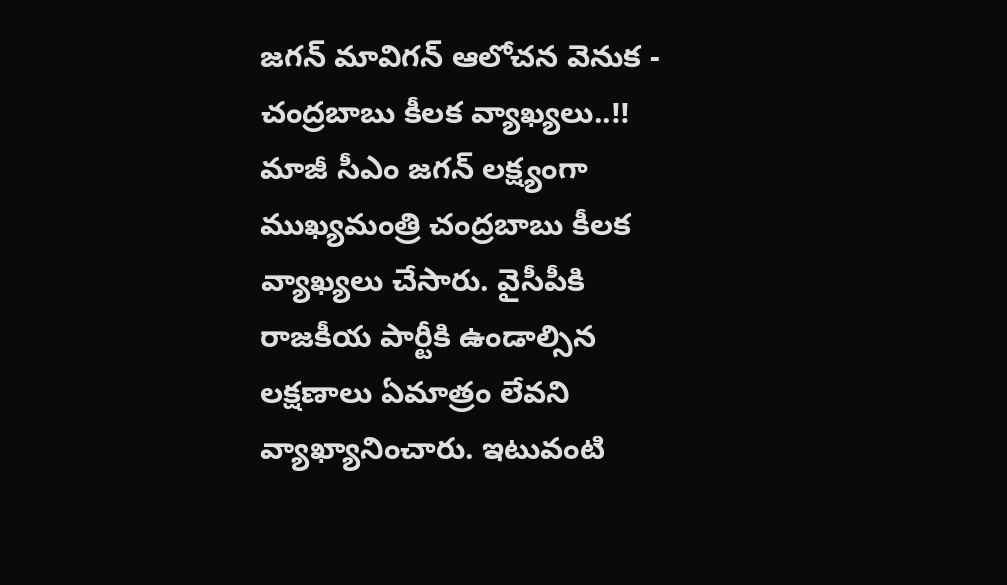జగన్ మావిగన్ ఆలోచన వెనుక - చంద్రబాబు కీలక వ్యాఖ్యలు..!!
మాజీ సీఎం జగన్ లక్ష్యంగా ముఖ్యమంత్రి చంద్రబాబు కీలక వ్యాఖ్యలు చేసారు. వైసీపీకి రాజకీయ పార్టీకి ఉండాల్సిన లక్షణాలు ఏమాత్రం లేవని వ్యాఖ్యానించారు. ఇటువంటి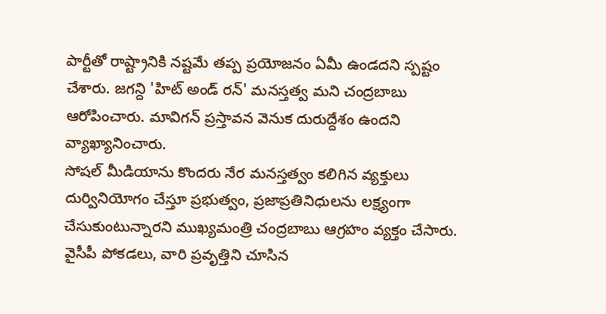పార్టీతో రాష్ట్రానికి నష్టమే తప్ప ప్రయోజనం ఏమీ ఉండదని స్పష్టం చేశారు. జగన్ది 'హిట్ అండ్ రన్' మనస్తత్వ మని చంద్రబాబు ఆరోపించారు. మావిగన్ ప్రస్తావన వెనుక దురుద్దేశం ఉందని వ్యాఖ్యానించారు.
సోషల్ మీడియాను కొందరు నేర మనస్తత్వం కలిగిన వ్యక్తులు దుర్వినియోగం చేస్తూ ప్రభుత్వం, ప్రజాప్రతినిధులను లక్ష్యంగా చేసుకుంటున్నారని ముఖ్యమంత్రి చంద్రబాబు ఆగ్రహం వ్యక్తం చేసారు. వైసీపీ పోకడలు, వారి ప్రవృత్తిని చూసిన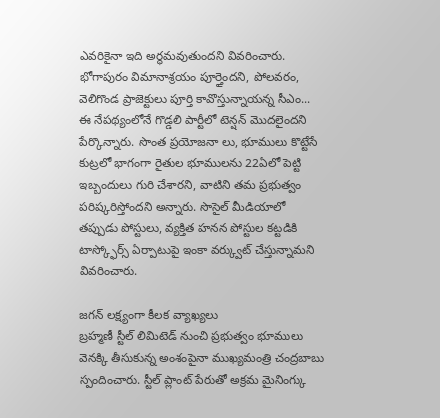ఎవరికైనా ఇది అర్థమవుతుందని వివరించారు. భోగాపురం విమానాశ్రయం పూర్తైందని, పోలవరం, వెలిగొండ ప్రాజెక్టులు పూర్తి కావొస్తున్నాయన్న సీఎం... ఈ నేపథ్యంలోనే గొడ్డలి పార్టీలో టెన్షన్ మొదలైందని పేర్కొన్నారు. సొంత ప్రయోజనా లు, భూములు కొట్టేసే కుట్రలో భాగంగా రైతుల భూములను 22ఏలో పెట్టి ఇబ్బందులు గురి చేశారని, వాటిని తమ ప్రభుత్వం పరిష్కరిస్తోందని అన్నారు. సొసైల్ మీడియాలో తప్పుడు పోస్టులు, వ్యక్తిత హనన పోస్టుల కట్టడికి టాస్క్ఫోర్స్ ఏర్పాటుపై ఇంకా వర్క్వుట్ చేస్తున్నామని వివరించారు.

జగన్ లక్ష్యంగా కీలక వ్యాఖ్యలు
బ్రహ్మణీ స్టీల్ లిమిటెడ్ నుంచి ప్రభుత్వం భూములు వెనక్కి తీసుకున్న అంశంపైనా ముఖ్యమంత్రి చంద్రబాబు స్పందించారు. స్టీల్ ప్లాంట్ పేరుతో అక్రమ మైనింగ్కు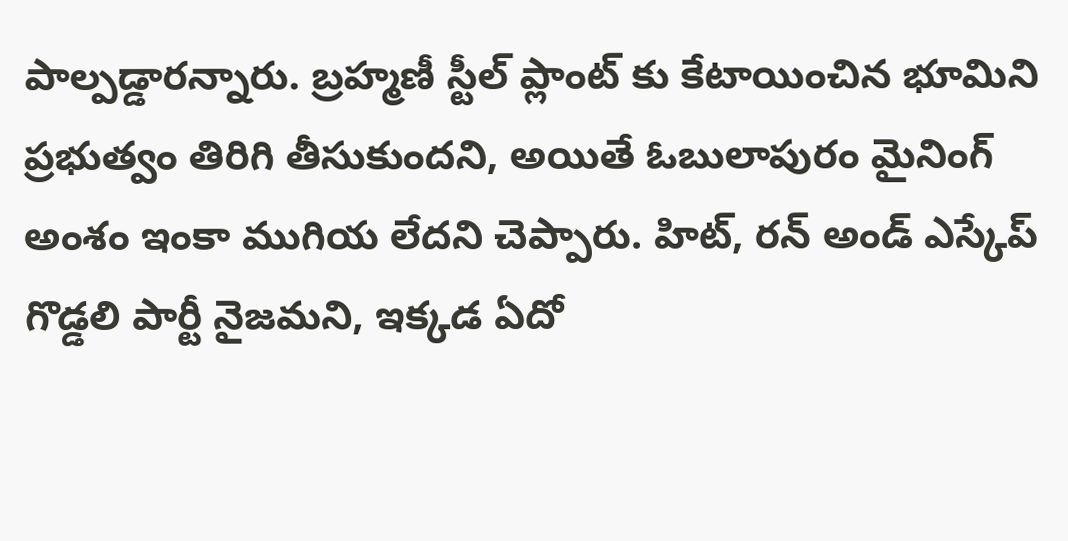పాల్పడ్డారన్నారు. బ్రహ్మణీ స్టీల్ ప్లాంట్ కు కేటాయించిన భూమిని ప్రభుత్వం తిరిగి తీసుకుందని, అయితే ఓబులాపురం మైనింగ్ అంశం ఇంకా ముగియ లేదని చెప్పారు. హిట్, రన్ అండ్ ఎస్కేప్ గొడ్డలి పార్టీ నైజమని, ఇక్కడ ఏదో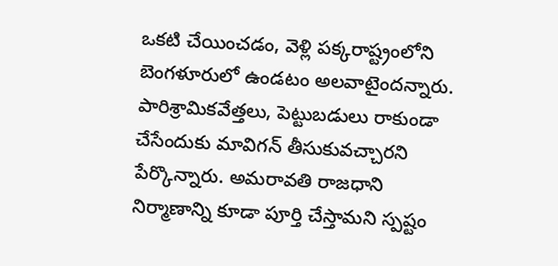ఒకటి చేయించడం, వెళ్లి పక్కరాష్ట్రంలోని బెంగళూరులో ఉండటం అలవాటైందన్నారు. పారిశ్రామికవేత్తలు, పెట్టుబడులు రాకుండా చేసేందుకు మావిగన్ తీసుకువచ్చారని పేర్కొన్నారు. అమరావతి రాజధాని నిర్మాణాన్ని కూడా పూర్తి చేస్తామని స్పష్టం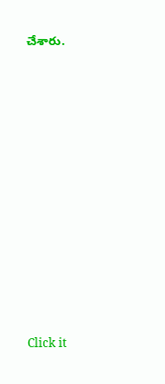చేశారు.













Click it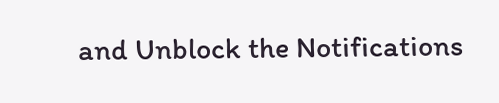and Unblock the Notifications